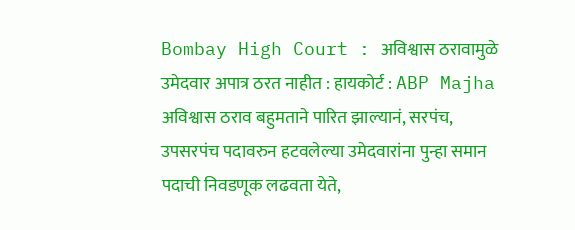Bombay High Court : अविश्वास ठरावामुळे उमेदवार अपात्र ठरत नाहीत : हायकोर्ट : ABP Majha
अविश्वास ठराव बहुमताने पारित झाल्यानं, सरपंच, उपसरपंच पदावरुन हटवलेल्या उमेदवारांना पुन्हा समान पदाची निवडणूक लढवता येते,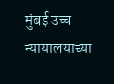मुंबई उच्च न्यायालयाच्या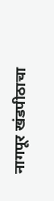नागपूर खंडपीठाचा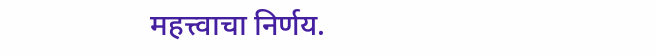महत्त्वाचा निर्णय.